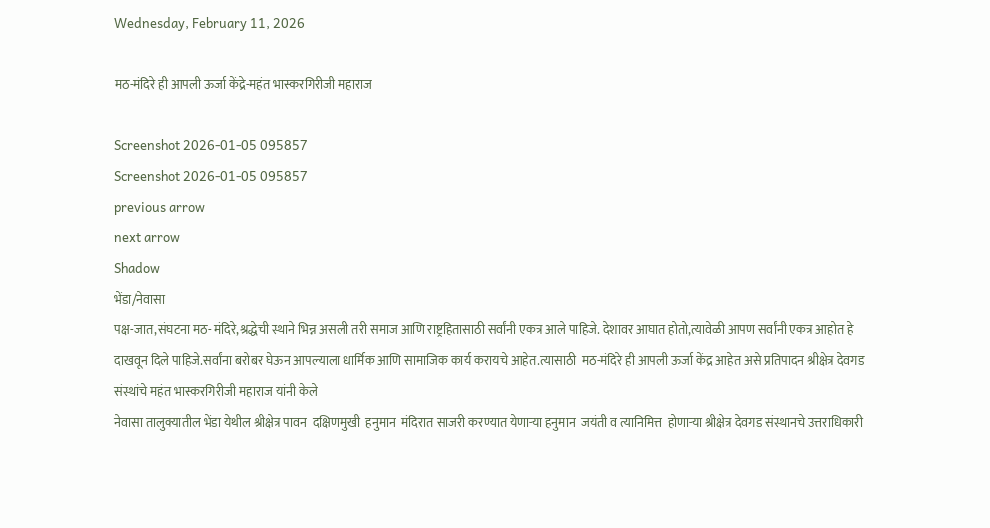Wednesday, February 11, 2026

मठ-मंदिरे ही आपली ऊर्जा केंद्रे-महंत भास्करगिरीजी महाराज

Screenshot 2026-01-05 095857
Screenshot 2026-01-05 095857
previous arrow
next arrow
Shadow
भेंडा/नेवासा
पक्ष-जात,संघटना मठ- मंदिरे,श्रद्धेची स्थाने भिन्न असली तरी समाज आणि राष्ट्रहितासाठी सर्वांनी एकत्र आले पाहिजे. देशावर आघात होतो,त्यावेळी आपण सर्वांनी एकत्र आहोत हे दाखवून दिले पाहिजे.सर्वांना बरोबर घेऊन आपल्याला धार्मिक आणि सामाजिक कार्य करायचे आहेत.त्यासाठी  मठ-मंदिरे ही आपली ऊर्जा केंद्र आहेत असे प्रतिपादन श्रीक्षेत्र देवगड संस्थांचे महंत भास्करगिरीजी महाराज यांनी केले
नेवासा तालुक्यातील भेंडा येथील श्रीक्षेत्र पावन  दक्षिणमुखी  हनुमान  मंदिरात साजरी करण्यात येणाऱ्या हनुमान  जयंती व त्यानिमित्त  होणाऱ्या श्रीक्षेत्र देवगड संस्थानचे उत्तराधिकारी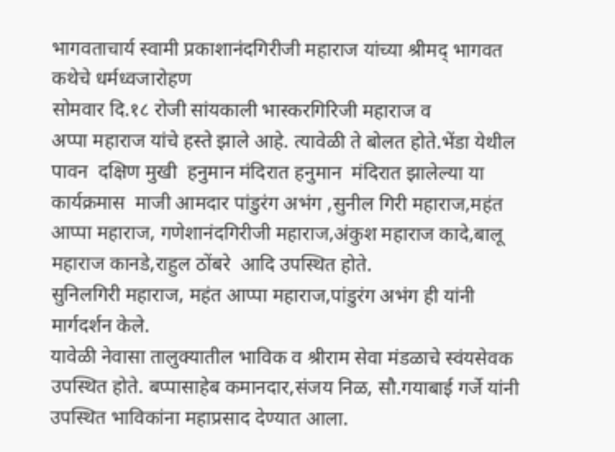भागवताचार्य स्वामी प्रकाशानंदगिरीजी महाराज यांच्या श्रीमद् भागवत  कथेचे धर्मध्वजारोहण
सोमवार दि.१८ रोजी सांयकाली भास्करगिरिजी महाराज व
अप्पा महाराज यांचे हस्ते झाले आहे. त्यावेळी ते बोलत होते.भेंडा येथील पावन  दक्षिण मुखी  हनुमान मंदिरात हनुमान  मंदिरात झालेल्या या कार्यक्रमास  माजी आमदार पांडुरंग अभंग ,सुनील गिरी महाराज,महंत आप्पा महाराज, गणेशानंदगिरीजी महाराज,अंकुश महाराज कादे,बालू महाराज कानडे,राहुल ठोंबरे  आदि उपस्थित होते.
सुनिलगिरी महाराज, महंत आप्पा महाराज,पांडुरंग अभंग ही यांनी मार्गदर्शन केले.
यावेळी नेवासा तालुक्यातील भाविक व श्रीराम सेवा मंडळाचे स्वंयसेवक उपस्थित होते. बप्पासाहेब कमानदार,संजय निळ, सौ.गयाबाई गर्जे यांनी उपस्थित भाविकांना महाप्रसाद देण्यात आला.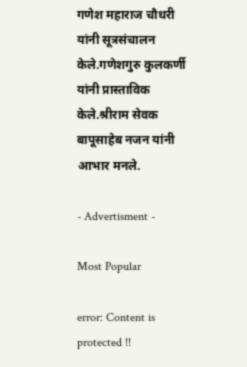गणेश महाराज चौधरी यांनी सूत्रसंचालन केले.गणेशगुरु कुलकर्णी  यांनी प्रास्ताविक केले.श्रीराम सेवक बापूसाहेब नजन यांनी आभार मनले.

- Advertisment -

Most Popular

error: Content is protected !!